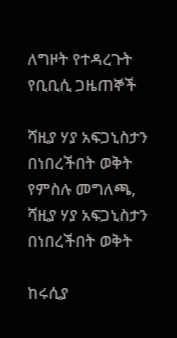ለግዞት የተዳረጉት የቢቢሲ ጋዜጠኞች

ሻዚያ ሃያ አፍጋኒስታን በነበረችበት ወቅት
የምስሉ መግለጫ, ሻዚያ ሃያ አፍጋኒስታን በነበረችበት ወቅት

ከሩሲያ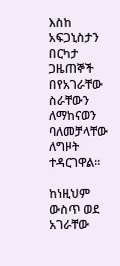እስከ አፍጋኒስታን በርካታ ጋዜጠኞች በየአገራቸው ስራቸውን ለማከናወን ባለመቻላቸው ለግዞት ተዳርገዋል።

ከነዚህም ውስጥ ወደ አገራቸው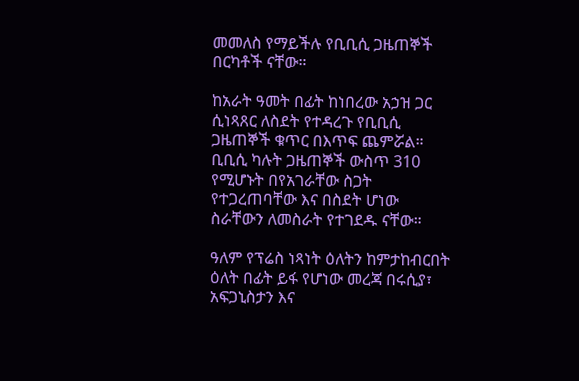መመለስ የማይችሉ የቢቢሲ ጋዜጠኞች በርካቶች ናቸው።

ከአራት ዓመት በፊት ከነበረው አኃዝ ጋር ሲነጻጸር ለስደት የተዳረጉ የቢቢሲ ጋዜጠኞች ቁጥር በእጥፍ ጨምሯል። ቢቢሲ ካሉት ጋዜጠኞች ውስጥ 310 የሚሆኑት በየአገራቸው ስጋት የተጋረጠባቸው እና በስደት ሆነው ስራቸውን ለመስራት የተገደዱ ናቸው።

ዓለም የፕሬስ ነጻነት ዕለትን ከምታከብርበት ዕለት በፊት ይፋ የሆነው መረጃ በሩሲያ፣ አፍጋኒስታን እና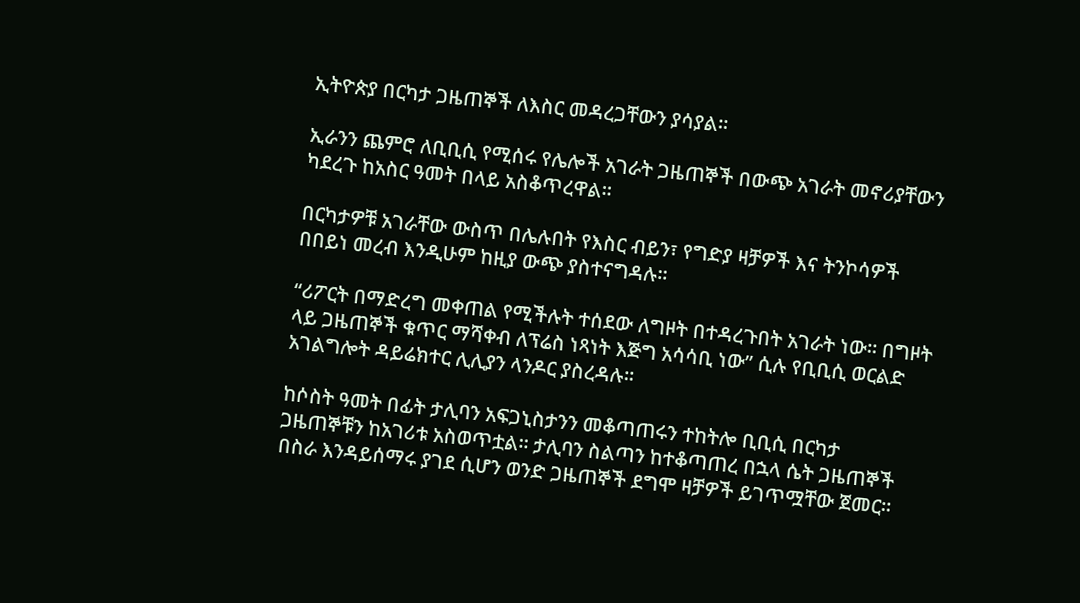ኢትዮጵያ በርካታ ጋዜጠኞች ለእስር መዳረጋቸውን ያሳያል።

ኢራንን ጨምሮ ለቢቢሲ የሚሰሩ የሌሎች አገራት ጋዜጠኞች በውጭ አገራት መኖሪያቸውን ካደረጉ ከአስር ዓመት በላይ አስቆጥረዋል።

በርካታዎቹ አገራቸው ውስጥ በሌሉበት የእስር ብይን፣ የግድያ ዛቻዎች እና ትንኮሳዎች በበይነ መረብ እንዲሁም ከዚያ ውጭ ያስተናግዳሉ።

“ሪፖርት በማድረግ መቀጠል የሚችሉት ተሰደው ለግዞት በተዳረጉበት አገራት ነው። በግዞት ላይ ጋዜጠኞች ቁጥር ማሻቀብ ለፕሬስ ነጻነት እጅግ አሳሳቢ ነው” ሲሉ የቢቢሲ ወርልድ አገልግሎት ዳይሬክተር ሊሊያን ላንዶር ያስረዳሉ።

ከሶስት ዓመት በፊት ታሊባን አፍጋኒስታንን መቆጣጠሩን ተከትሎ ቢቢሲ በርካታ ጋዜጠኞቹን ከአገሪቱ አስወጥቷል። ታሊባን ስልጣን ከተቆጣጠረ በኋላ ሴት ጋዜጠኞች በስራ እንዳይሰማሩ ያገደ ሲሆን ወንድ ጋዜጠኞች ደግሞ ዛቻዎች ይገጥሟቸው ጀመር።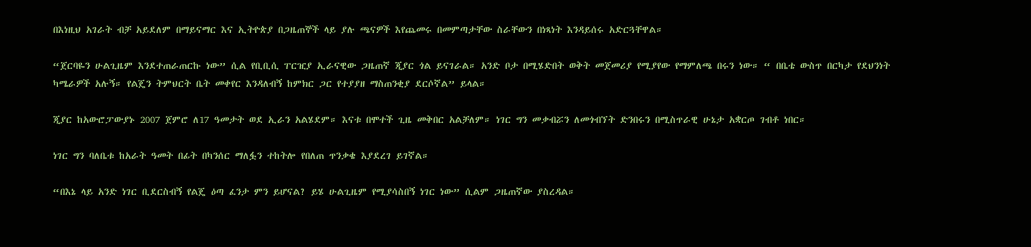በእነዚህ አገራት ብቻ አይደለም በማይናማር እና ኢትዮጵያ በጋዜጠኞች ላይ ያሉ ጫናዎች እየጨመሩ በመምጣታቸው ስራቸውን በነጻነት እንዳይሰሩ አድርጓቸዋል።

“ጀርባዬን ሁልጊዜም እንደተጠራጠርኩ ነው” ሲል የቢቢሲ ፐርዢያ ኢራናዊው ጋዜጠኛ ጂያር ጎል ይናገራል። አንድ ቦታ በሚሄድበት ወቅት መጀመሪያ የሚያየው የማምለጫ በሩን ነው። “ በቤቴ ውስጥ በርካታ የደህንነት ካሜራዎች አሉኝ። የልጄን ትምህርት ቤት መቀየር እንዳለብኝ ከምክር ጋር የተያያዘ ማስጠንቂያ ደርሶኛል” ይላል።

ጂያር ከአውሮፓውያኑ 2007 ጀምሮ ለ17 ዓመታት ወደ ኢራን አልሄደም። እናቱ በሞተች ጊዜ መቅበር አልቻለም። ነገር ግን መቃብሯን ለመጎብኘት ድንበሩን በሚስጥራዊ ሁኔታ አቋርጦ ገብቶ ነበር።

ነገር ግን ባለቤቱ ከአራት ዓመት በፊት በካንሰር ማለፏን ተከትሎ የበለጠ ጥንቃቄ እያደረገ ይገኛል።

“በእኔ ላይ አንድ ነገር ቢደርስብኝ የልጄ ዕጣ ፈንታ ምን ይሆናል? ይሄ ሁልጊዜም የሚያሳስበኝ ነገር ነው” ሲልም ጋዜጠኛው ያስረዳል።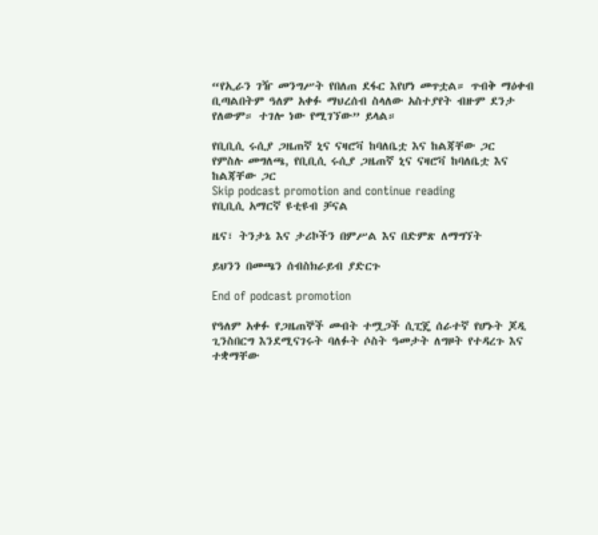“የኢራን ገዥ መንግሥት የበለጠ ደፋር እየሆነ መጥቷል። ጥብቅ ማዕቀብ ቢጣልበትም ዓለም አቀፉ ማህረሰብ ስላለው አስተያየት ብዙም ደንታ የለውም። ተገሎ ነው የሚገኘው” ይላል።

የቢቢሲ ሩሲያ ጋዜጠኛ ኒና ናዛሮቫ ከባለቤቷ እና ከልጃቸው ጋር
የምስሉ መግለጫ, የቢቢሲ ሩሲያ ጋዜጠኛ ኒና ናዛሮቫ ከባለቤቷ እና ከልጃቸው ጋር
Skip podcast promotion and continue reading
የቢቢሲ አማርኛ ዩቲዩብ ቻናል

ዜና፣ ትንታኔ እና ታሪኮችን በምሥል እና በድምጽ ለማግኘት

ይህንን በመጫን ሰብስክራይብ ያድርጉ

End of podcast promotion

የዓለም አቀፉ የጋዜጠኞች መብት ተሟጋች ሲፒጄ ሰራተኛ የሆኑት ጆዲ ጊንስበርግ እንደሚናገሩት ባለፉት ሶስት ዓመታት ለግዞት የተዳረጉ እና ተቋማቸው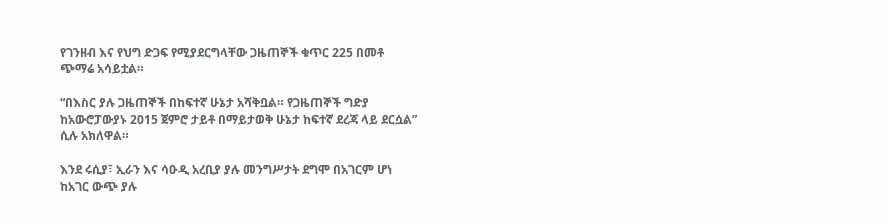የገንዘብ እና የህግ ድጋፍ የሚያደርግላቸው ጋዜጠኞች ቁጥር 225 በመቶ ጭማሬ አሳይቷል።

“በእስር ያሉ ጋዜጠኞች በከፍተኛ ሁኔታ አሻቅቧል። የጋዜጠኞች ግድያ ከአውሮፓውያኑ 2015 ጀምሮ ታይቶ በማይታወቅ ሁኔታ ከፍተኛ ደረጃ ላይ ደርሷል” ሲሉ አክለዋል።

እንደ ሩሲያ፣ ኢራን እና ሳዑዲ አረቢያ ያሉ መንግሥታት ደግሞ በአገርም ሆነ ከአገር ውጭ ያሉ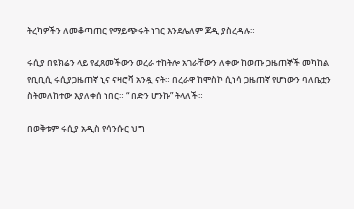ትረካዎችን ለመቆጣጠር የማይጭሩት ነገር እንደሌለም ጆዲ ያስረዳሉ።

ሩሲያ በዩክሬን ላይ የፈጸመችውን ወረራ ተከትሎ አገራቸውን ለቀው ከወጡ ጋዜጠኞች መካከል የቢቢሲ ሩሲያጋዜጠኛ ኒና ናዛሮቫ አንዷ ናት። በረራዋ ከሞስኮ ሲነሳ ጋዜጠኛ የሆነውን ባለቤቷን ስትመለከተው እያለቀሰ ነበር። “ በድን ሆንኩ” ትላለች።

በወቅቱም ሩሲያ አዲስ የሳንሱር ህግ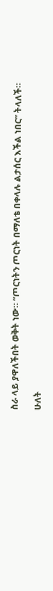ስራ ላይ ያዋለችበት ወቅት ነው። “ጦርነትን ጦርነት በማለቴ በቀላሉ ልታሰር እችል ነበር” ትላለች።

ሁለት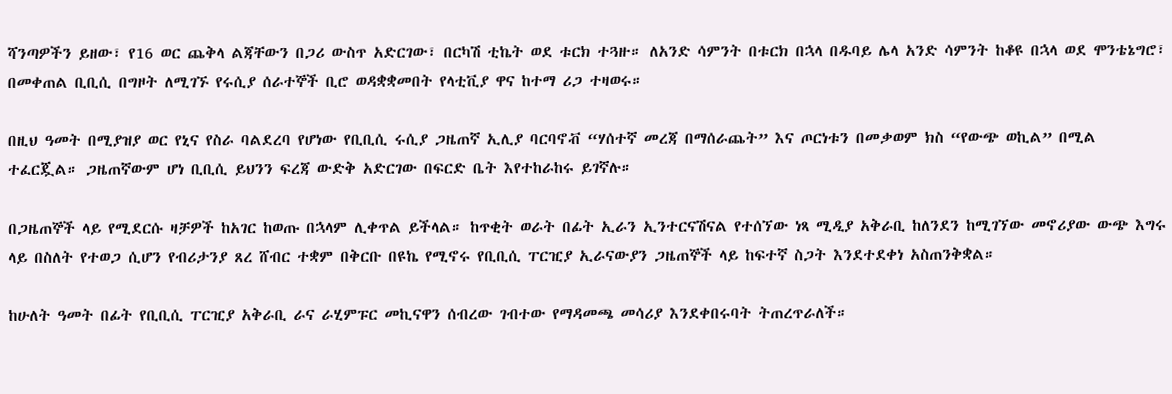ሻንጣዎችን ይዘው፣ የ16 ወር ጨቅላ ልጃቸውን በጋሪ ውስጥ አድርገው፣ በርካሽ ቲኬት ወደ ቱርክ ተጓዙ። ለአንድ ሳምንት በቱርክ በኋላ በዱባይ ሌላ አንድ ሳምንት ከቆዩ በኋላ ወደ ሞንቴኔግሮ፣ በመቀጠል ቢቢሲ በግዞት ለሚገኙ የሩሲያ ሰራተኞች ቢሮ ወዳቋቋመበት የላቲቪያ ዋና ከተማ ሪጋ ተዛወሩ።

በዚህ ዓመት በሚያዝያ ወር የኒና የስራ ባልደረባ የሆነው የቢቢሲ ሩሲያ ጋዜጠኛ ኢሊያ ባርባኖቭ “ሃሰተኛ መረጃ በማሰራጨት” እና ጦርነቱን በመቃወም ክስ “የውጭ ወኪል” በሚል ተፈርጇል። ጋዜጠኛውም ሆነ ቢቢሲ ይህንን ፍረጃ ውድቅ አድርገው በፍርድ ቤት እየተከራከሩ ይገኛሉ።

በጋዜጠኞች ላይ የሚደርሱ ዛቻዎች ከአገር ከወጡ በኋላም ሊቀጥል ይችላል። ከጥቂት ወራት በፊት ኢራን ኢንተርናሽናል የተሰኘው ነጻ ሚዲያ አቅራቢ ከለንደን ከሚገኘው መኖሪያው ውጭ እግሩ ላይ በስለት የተወጋ ሲሆን የብሪታንያ ጸረ ሸብር ተቋም በቅርቡ በዩኬ የሚኖሩ የቢቢሲ ፐርዢያ ኢራናውያን ጋዜጠኞች ላይ ከፍተኛ ስጋት እንደተደቀነ አስጠንቅቋል።

ከሁለት ዓመት በፊት የቢቢሲ ፐርዢያ አቅራቢ ራና ራሂምፑር መኪናዋን ሰብረው ገብተው የማዳመጫ መሳሪያ እንደቀበሩባት ትጠረጥራለች።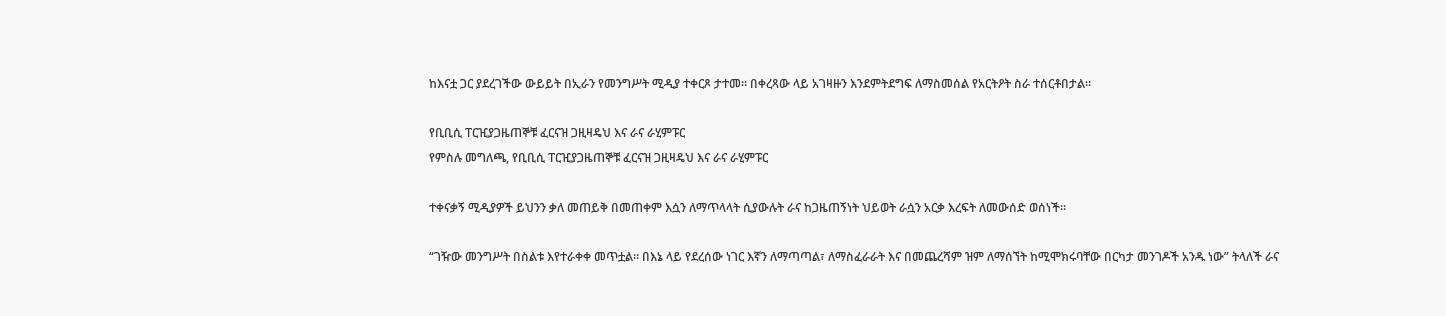ከእናቷ ጋር ያደረገችው ውይይት በኢራን የመንግሥት ሚዲያ ተቀርጾ ታተመ። በቀረጻው ላይ አገዛዙን እንደምትደግፍ ለማስመሰል የአርትዖት ስራ ተሰርቶበታል።

የቢቢሲ ፐርዢያጋዜጠኞቹ ፈርናዝ ጋዚዛዴህ እና ራና ራሂምፑር
የምስሉ መግለጫ, የቢቢሲ ፐርዢያጋዜጠኞቹ ፈርናዝ ጋዚዛዴህ እና ራና ራሂምፑር

ተቀናቃኝ ሚዲያዎች ይህንን ቃለ መጠይቅ በመጠቀም እሷን ለማጥላላት ሲያውሉት ራና ከጋዜጠኝነት ህይወት ራሷን አርቃ እረፍት ለመውሰድ ወሰነች።

“ገዥው መንግሥት በስልቱ እየተራቀቀ መጥቷል። በእኔ ላይ የደረሰው ነገር እኛን ለማጣጣል፣ ለማስፈራራት እና በመጨረሻም ዝም ለማሰኘት ከሚሞክሩባቸው በርካታ መንገዶች አንዱ ነው” ትላለች ራና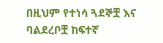በዚህም የተነሳ ጓደኞቿ እና ባልደረቦቿ ከፍተኛ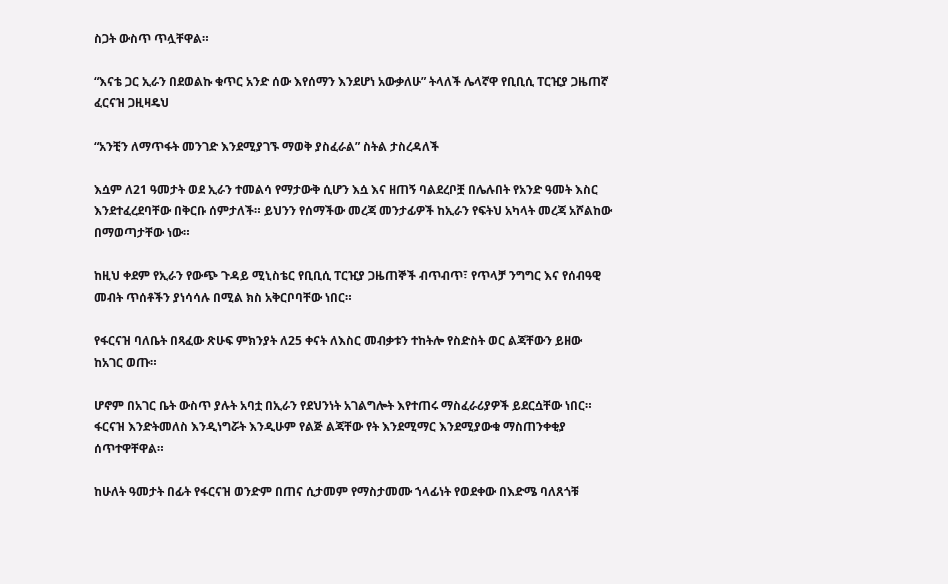ስጋት ውስጥ ጥሏቸዋል።

“እናቴ ጋር ኢራን በደወልኩ ቁጥር አንድ ሰው እየሰማን እንደሆነ አውቃለሁ” ትላለች ሌላኛዋ የቢቢሲ ፐርዢያ ጋዜጠኛ ፈርናዝ ጋዚዛዴህ

“አንቺን ለማጥፋት መንገድ እንደሚያገኙ ማወቅ ያስፈራል” ስትል ታስረዳለች

እሷም ለ21 ዓመታት ወደ ኢራን ተመልሳ የማታውቅ ሲሆን እሷ እና ዘጠኝ ባልደረቦቿ በሌሉበት የአንድ ዓመት እስር እንደተፈረደባቸው በቅርቡ ሰምታለች። ይህንን የሰማችው መረጃ መንታፊዎች ከኢራን የፍትህ አካላት መረጃ አሾልከው በማወጣታቸው ነው።

ከዚህ ቀደም የኢራን የውጭ ጉዳይ ሚኒስቴር የቢቢሲ ፐርዢያ ጋዜጠኞች ብጥብጥ፣ የጥላቻ ንግግር እና የሰብዓዊ መብት ጥሰቶችን ያነሳሳሉ በሚል ክስ አቅርቦባቸው ነበር።

የፋርናዝ ባለቤት በጻፈው ጽሁፍ ምክንያት ለ25 ቀናት ለእስር መብቃቱን ተከትሎ የስድስት ወር ልጃቸውን ይዘው ከአገር ወጡ።

ሆኖም በአገር ቤት ውስጥ ያሉት አባቷ በኢራን የደህንነት አገልግሎት እየተጠሩ ማስፈራሪያዎች ይደርሷቸው ነበር። ፋርናዝ እንድትመለስ እንዲነግሯት እንዲሁም የልጅ ልጃቸው የት እንደሚማር እንደሚያውቁ ማስጠንቀቂያ ሰጥተዋቸዋል።

ከሁለት ዓመታት በፊት የፋርናዝ ወንድም በጠና ሲታመም የማስታመሙ ኀላፊነት የወደቀው በእድሜ ባለጸጎቹ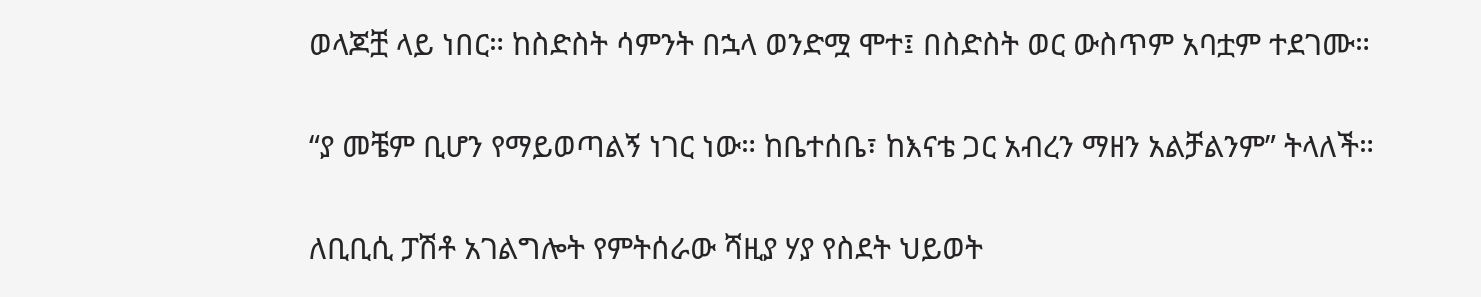ወላጆቿ ላይ ነበር። ከስድስት ሳምንት በኋላ ወንድሟ ሞተ፤ በስድስት ወር ውስጥም አባቷም ተደገሙ።

“ያ መቼም ቢሆን የማይወጣልኝ ነገር ነው። ከቤተሰቤ፣ ከእናቴ ጋር አብረን ማዘን አልቻልንም” ትላለች።

ለቢቢሲ ፓሽቶ አገልግሎት የምትሰራው ሻዚያ ሃያ የስደት ህይወት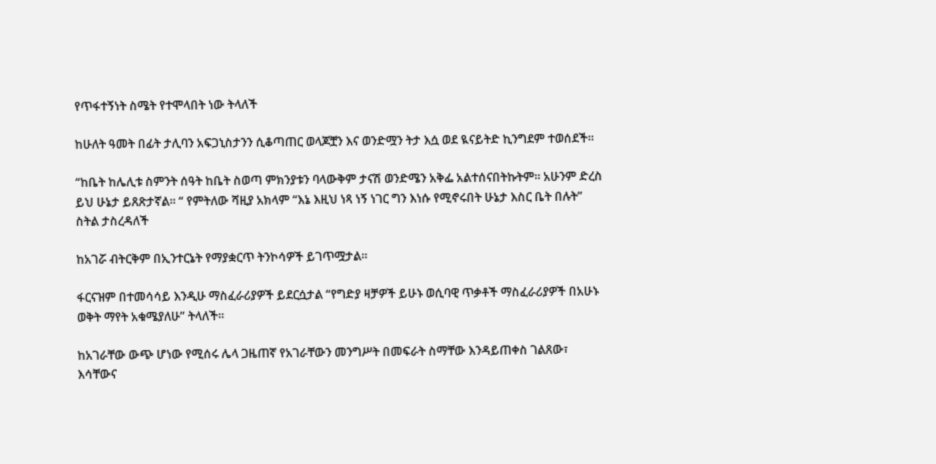የጥፋተኝነት ስሜት የተሞላበት ነው ትላለች

ከሁለት ዓመት በፊት ታሊባን አፍጋኒስታንን ሲቆጣጠር ወላጆቿን እና ወንድሟን ትታ እሷ ወደ ዪናይትድ ኪንግደም ተወሰደች።

“ከቤት ከሌሊቱ ስምንት ሰዓት ከቤት ስወጣ ምክንያቱን ባላውቅም ታናሽ ወንድሜን አቅፌ አልተሰናበትኩትም። አሁንም ድረስ ይህ ሁኔታ ይጸጽታኛል። “ የምትለው ሻዚያ አክላም “እኔ እዚህ ነጻ ነኝ ነገር ግን እነሱ የሚኖሩበት ሁኔታ እስር ቤት በሉት” ስትል ታስረዳለች

ከአገሯ ብትርቅም በኢንተርኔት የማያቋርጥ ትንኮሳዎች ይገጥሟታል።

ፋርናዝም በተመሳሳይ እንዲሁ ማስፈራሪያዎች ይደርሷታል “የግድያ ዛቻዎች ይሁኑ ወሲባዊ ጥቃቶች ማስፈራሪያዎች በአሁኑ ወቅት ማየት አቁሜያለሁ” ትላለች።

ከአገራቸው ውጭ ሆነው የሚሰሩ ሌላ ጋዜጠኛ የአገራቸውን መንግሥት በመፍራት ስማቸው እንዳይጠቀስ ገልጸው፣ እሳቸውና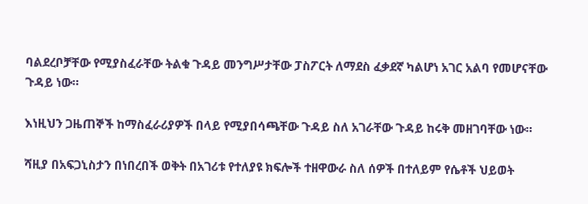ባልደረቦቻቸው የሚያስፈራቸው ትልቁ ጉዳይ መንግሥታቸው ፓስፖርት ለማደስ ፈቃደኛ ካልሆነ አገር አልባ የመሆናቸው ጉዳይ ነው።

እነዚህን ጋዜጠኞች ከማስፈራሪያዎች በላይ የሚያበሳጫቸው ጉዳይ ስለ አገራቸው ጉዳይ ከሩቅ መዘገባቸው ነው።

ሻዚያ በአፍጋኒስታን በነበረበች ወቅት በአገሪቱ የተለያዩ ክፍሎች ተዘዋውራ ስለ ሰዎች በተለይም የሴቶች ህይወት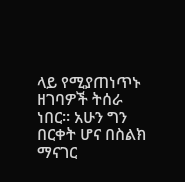ላይ የሚያጠነጥኑ ዘገባዎች ትሰራ ነበር። አሁን ግን በርቀት ሆና በስልክ ማናገር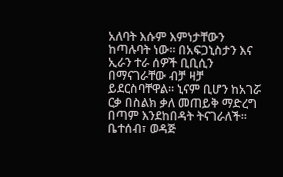አለባት እሱም እምነታቸውን ከጣሉባት ነው። በአፍጋኒስታን እና ኢራን ተራ ሰዎች ቢቢሲን በማናገራቸው ብቻ ዛቻ ይደርስባቸዋል። ኒናም ቢሆን ከአገሯ ርቃ በስልክ ቃለ መጠይቅ ማድረግ በጣም እንደከበዳት ትናገራለች። ቤተሰብ፣ ወዳጅ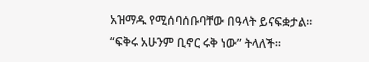አዝማዱ የሚሰባሰቡባቸው በዓላት ይናፍቋታል። “ፍቅሩ አሁንም ቢኖር ሩቅ ነው” ትላለች።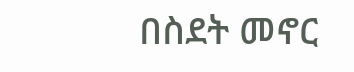በስደት መኖር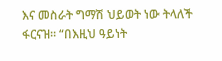እና መስራት ግማሽ ህይወት ነው ትላለች ፋርናዝ። “በእዚህ ዓይነት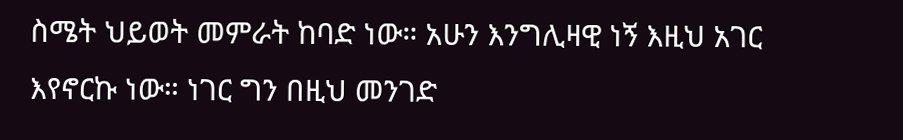ስሜት ህይወት መምራት ከባድ ነው። አሁን እንግሊዛዊ ነኝ እዚህ አገር እየኖርኩ ነው። ነገር ግን በዚህ መንገድ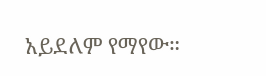አይደለም የማየው።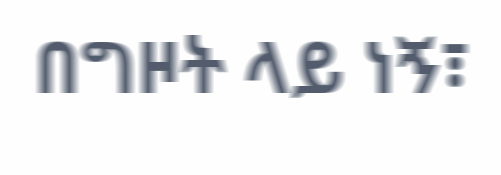በግዞት ላይ ነኝ፣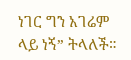ነገር ግን አገሬም ላይ ነኝ” ትላለች።